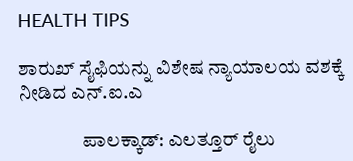HEALTH TIPS

ಶಾರುಖ್ ಸೈಫಿಯನ್ನು ವಿಶೇಷ ನ್ಯಾಯಾಲಯ ವಶಕ್ಕೆ ನೀಡಿದ ಎನ್.ಐ.ಎ

                ಪಾಲಕ್ಕಾಡ್: ಎಲತ್ತೂರ್ ರೈಲು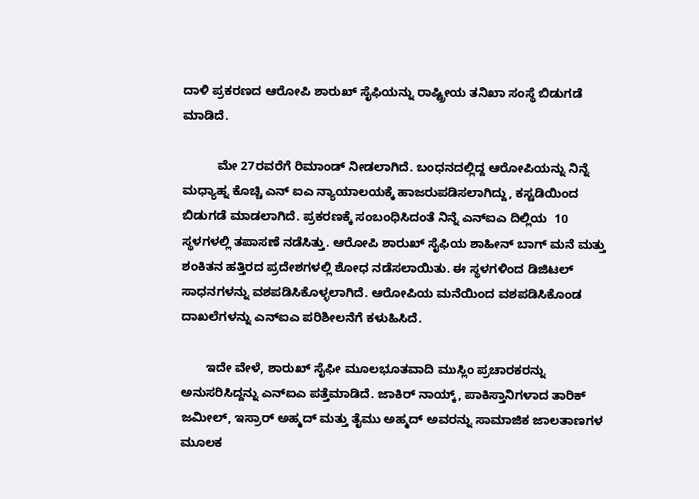ದಾಳಿ ಪ್ರಕರಣದ ಆರೋಪಿ ಶಾರುಖ್ ಸೈಫಿಯನ್ನು ರಾಷ್ಟ್ರೀಯ ತನಿಖಾ ಸಂಸ್ಥೆ ಬಿಡುಗಡೆ ಮಾಡಿದೆ.

          ಮೇ 27ರವರೆಗೆ ರಿಮಾಂಡ್ ನೀಡಲಾಗಿದೆ. ಬಂಧನದಲ್ಲಿದ್ದ ಆರೋಪಿಯನ್ನು ನಿನ್ನೆ ಮಧ್ಯಾಹ್ನ ಕೊಚ್ಚಿ ಎನ್ ಐಎ ನ್ಯಾಯಾಲಯಕ್ಕೆ ಹಾಜರುಪಡಿಸಲಾಗಿದ್ದು, ಕಸ್ಟಡಿಯಿಂದ ಬಿಡುಗಡೆ ಮಾಡಲಾಗಿದೆ. ಪ್ರಕರಣಕ್ಕೆ ಸಂಬಂಧಿಸಿದಂತೆ ನಿನ್ನೆ ಎನ್‍ಐಎ ದಿಲ್ಲಿಯ  10 ಸ್ಥಳಗಳಲ್ಲಿ ತಪಾಸಣೆ ನಡೆಸಿತ್ತು. ಆರೋಪಿ ಶಾರುಖ್ ಸೈಫಿಯ ಶಾಹೀನ್ ಬಾಗ್ ಮನೆ ಮತ್ತು ಶಂಕಿತನ ಹತ್ತಿರದ ಪ್ರದೇಶಗಳಲ್ಲಿ ಶೋಧ ನಡೆಸಲಾಯಿತು. ಈ ಸ್ಥಳಗಳಿಂದ ಡಿಜಿಟಲ್ ಸಾಧನಗಳನ್ನು ವಶಪಡಿಸಿಕೊಳ್ಳಲಾಗಿದೆ. ಆರೋಪಿಯ ಮನೆಯಿಂದ ವಶಪಡಿಸಿಕೊಂಡ ದಾಖಲೆಗಳನ್ನು ಎನ್‍ಐಎ ಪರಿಶೀಲನೆಗೆ ಕಳುಹಿಸಿದೆ.

       ಇದೇ ವೇಳೆ, ಶಾರುಖ್ ಸೈಫೀ ಮೂಲಭೂತವಾದಿ ಮುಸ್ಲಿಂ ಪ್ರಚಾರಕರನ್ನು ಅನುಸರಿಸಿದ್ದನ್ನು ಎನ್ಐಎ ಪತ್ತೆಮಾಡಿದೆ. ಜಾಕಿರ್ ನಾಯ್ಕ್, ಪಾಕಿಸ್ತಾನಿಗಳಾದ ತಾರಿಕ್ ಜಮೀಲ್, ಇಸ್ರಾರ್ ಅಹ್ಮದ್ ಮತ್ತು ತೈಮು ಅಹ್ಮದ್ ಅವರನ್ನು ಸಾಮಾಜಿಕ ಜಾಲತಾಣಗಳ ಮೂಲಕ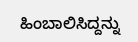ಹಿಂಬಾಲಿಸಿದ್ದನ್ನು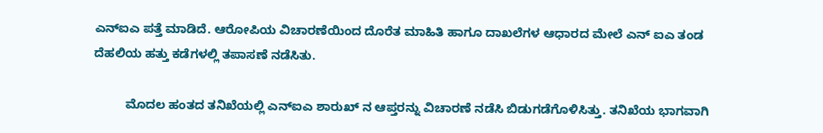ಎನ್‍ಐಎ ಪತ್ತೆ ಮಾಡಿದೆ. ಆರೋಪಿಯ ವಿಚಾರಣೆಯಿಂದ ದೊರೆತ ಮಾಹಿತಿ ಹಾಗೂ ದಾಖಲೆಗಳ ಆಧಾರದ ಮೇಲೆ ಎನ್ ಐಎ ತಂಡ ದೆಹಲಿಯ ಹತ್ತು ಕಡೆಗಳಲ್ಲಿ ತಪಾಸಣೆ ನಡೆಸಿತು.

         ಮೊದಲ ಹಂತದ ತನಿಖೆಯಲ್ಲಿ ಎನ್‍ಐಎ ಶಾರುಖ್ ನ ಆಪ್ತರನ್ನು ವಿಚಾರಣೆ ನಡೆಸಿ ಬಿಡುಗಡೆಗೊಳಿಸಿತ್ತು. ತನಿಖೆಯ ಭಾಗವಾಗಿ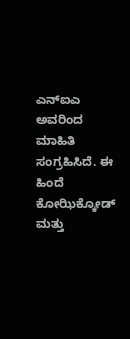ಎನ್‍ಐಎ ಅವರಿಂದ ಮಾಹಿತಿ ಸಂಗ್ರಹಿಸಿದೆ. ಈ ಹಿಂದೆ ಕೋಝಿಕ್ಕೋಡ್ ಮತ್ತು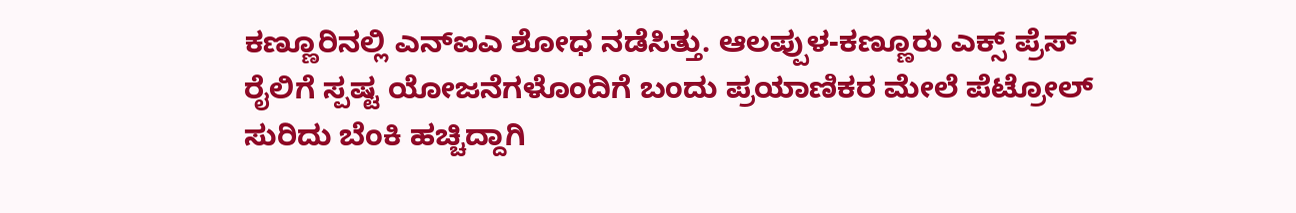ಕಣ್ಣೂರಿನಲ್ಲಿ ಎನ್‍ಐಎ ಶೋಧ ನಡೆಸಿತ್ತು. ಆಲಪ್ಪುಳ-ಕಣ್ಣೂರು ಎಕ್ಸ್ ಪ್ರೆಸ್ ರೈಲಿಗೆ ಸ್ಪಷ್ಟ ಯೋಜನೆಗಳೊಂದಿಗೆ ಬಂದು ಪ್ರಯಾಣಿಕರ ಮೇಲೆ ಪೆಟ್ರೋಲ್ ಸುರಿದು ಬೆಂಕಿ ಹಚ್ಚಿದ್ದಾಗಿ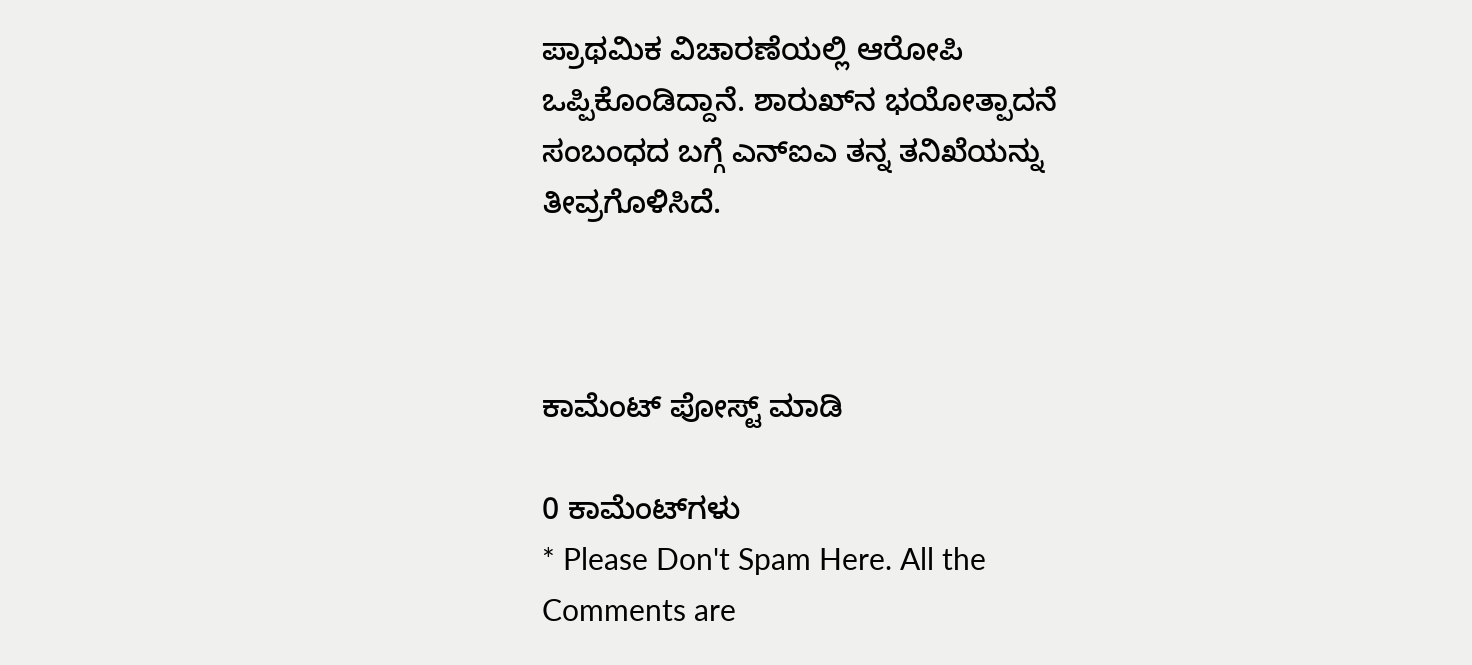ಪ್ರಾಥಮಿಕ ವಿಚಾರಣೆಯಲ್ಲಿ ಆರೋಪಿ ಒಪ್ಪಿಕೊಂಡಿದ್ದಾನೆ. ಶಾರುಖ್‍ನ ಭಯೋತ್ಪಾದನೆ ಸಂಬಂಧದ ಬಗ್ಗೆ ಎನ್‍ಐಎ ತನ್ನ ತನಿಖೆಯನ್ನು ತೀವ್ರಗೊಳಿಸಿದೆ.



ಕಾಮೆಂಟ್‌‌ ಪೋಸ್ಟ್‌ ಮಾಡಿ

0 ಕಾಮೆಂಟ್‌ಗಳು
* Please Don't Spam Here. All the Comments are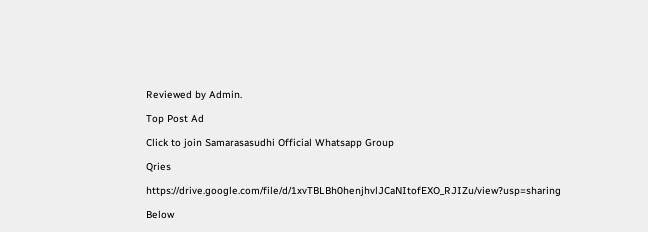Reviewed by Admin.

Top Post Ad

Click to join Samarasasudhi Official Whatsapp Group

Qries

https://drive.google.com/file/d/1xvTBLBh0henjhvlJCaNItofEXO_RJIZu/view?usp=sharing

Below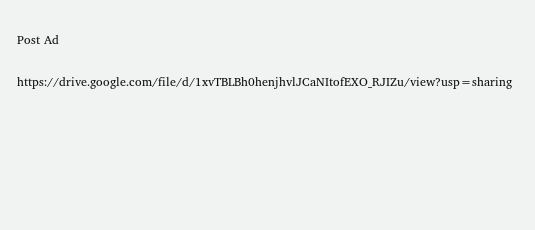Post Ad

https://drive.google.com/file/d/1xvTBLBh0henjhvlJCaNItofEXO_RJIZu/view?usp=sharing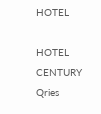HOTEL

HOTEL
CENTURY
Qries